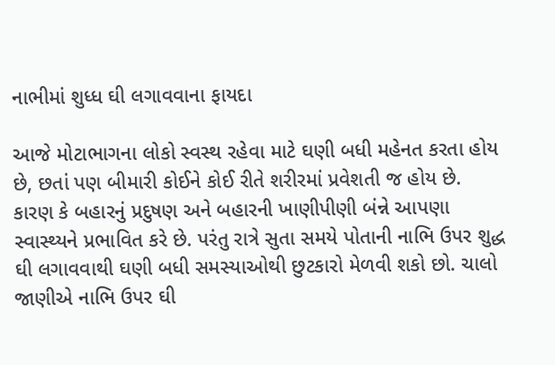નાભીમાં શુધ્ધ ઘી લગાવવાના ફાયદા

આજે મોટાભાગના લોકો સ્વસ્થ રહેવા માટે ઘણી બધી મહેનત કરતા હોય છે, છતાં પણ બીમારી કોઈને કોઈ રીતે શરીરમાં પ્રવેશતી જ હોય છે. કારણ કે બહારનું પ્રદુષણ અને બહારની ખાણીપીણી બંન્ને આપણા સ્વાસ્થ્યને પ્રભાવિત કરે છે. પરંતુ રાત્રે સુતા સમયે પોતાની નાભિ ઉપર શુદ્ધ ઘી લગાવવાથી ઘણી બધી સમસ્યાઓથી છુટકારો મેળવી શકો છો. ચાલો જાણીએ નાભિ ઉપર ઘી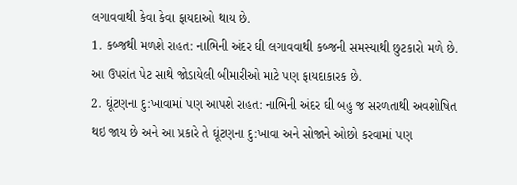લગાવવાથી કેવા કેવા ફાયદાઓ થાય છે.
1. કબ્જથી મળશે રાહત: નાભિની અંદર ઘી લગાવવાથી કબ્જની સમસ્યાથી છુટકારો મળે છે. આ ઉપરાંત પેટ સાથે જોડાયેલી બીમારીઓ માટે પણ ફાયદાકારક છે.
2. ઘૂંટણના દુ:ખાવામાં પણ આપશે રાહત: નાભિની અંદર ઘી બહુ જ સરળતાથી અવશોષિત થઇ જાય છે અને આ પ્રકારે તે ઘૂંટણના દુ:ખાવા અને સોજાને ઓછો કરવામાં પણ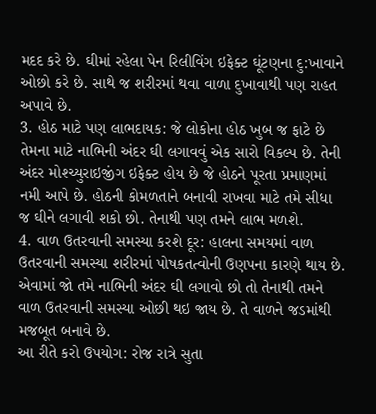મદદ કરે છે. ઘીમાં રહેલા પેન રિલીવિંગ ઇફેક્ટ ઘૂંટણના દુ:ખાવાને ઓછો કરે છે. સાથે જ શરીરમાં થવા વાળા દુખાવાથી પણ રાહત અપાવે છે.
3. હોઠ માટે પણ લાભદાયક: જે લોકોના હોઠ ખુબ જ ફાટે છે તેમના માટે નાભિની અંદર ઘી લગાવવું એક સારો વિકલ્પ છે. તેની અંદર મોશ્ચ્યુરાઇજીંગ ઇફેક્ટ હોય છે જે હોઠને પૂરતા પ્રમાણમાં નમી આપે છે. હોઠની કોમળતાને બનાવી રાખવા માટે તમે સીધા જ ઘીને લગાવી શકો છો. તેનાથી પણ તમને લાભ મળશે.
4. વાળ ઉતરવાની સમસ્યા કરશે દૂર: હાલના સમયમાં વાળ ઉતરવાની સમસ્યા શરીરમાં પોષકતત્વોની ઉણપના કારણે થાય છે. એવામાં જો તમે નાભિની અંદર ઘી લગાવો છો તો તેનાથી તમને વાળ ઉતરવાની સમસ્યા ઓછી થઇ જાય છે. તે વાળને જડમાંથી મજબૂત બનાવે છે.
આ રીતે કરો ઉપયોગ: રોજ રાત્રે સુતા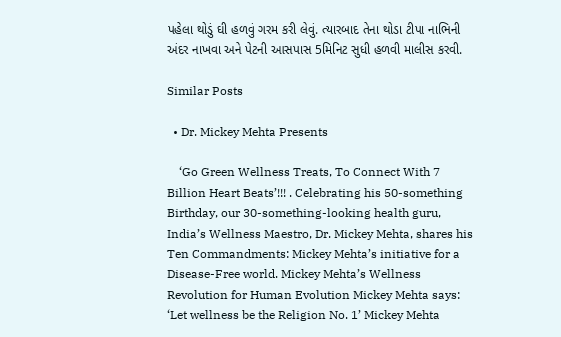પહેલા થોડું ઘી હળવું ગરમ કરી લેવું. ત્યારબાદ તેના થોડા ટીપા નાભિની અંદર નાખવા અને પેટની આસપાસ 5મિનિટ સુધી હળવી માલીસ કરવી.

Similar Posts

  • Dr. Mickey Mehta Presents

    ‘Go Green Wellness Treats, To Connect With 7 Billion Heart Beats’!!! . Celebrating his 50-something Birthday, our 30-something-looking health guru, India’s Wellness Maestro, Dr. Mickey Mehta, shares his Ten Commandments: Mickey Mehta’s initiative for a Disease-Free world. Mickey Mehta’s Wellness Revolution for Human Evolution Mickey Mehta says: ‘Let wellness be the Religion No. 1’ Mickey Mehta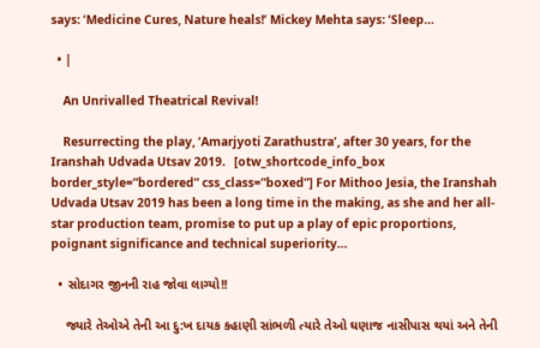says: ‘Medicine Cures, Nature heals!’ Mickey Mehta says: ‘Sleep…

  • |

    An Unrivalled Theatrical Revival!

    Resurrecting the play, ‘Amarjyoti Zarathustra’, after 30 years, for the Iranshah Udvada Utsav 2019.   [otw_shortcode_info_box border_style=”bordered” css_class=”boxed”] For Mithoo Jesia, the Iranshah Udvada Utsav 2019 has been a long time in the making, as she and her all-star production team, promise to put up a play of epic proportions, poignant significance and technical superiority…

  • સોદાગર જીનની રાહ જોવા લાગ્યો!!

    જ્યારે તેઓએ તેની આ દુ:ખ દાયક કહાણી સાંભળી ત્યારે તેઓ ઘણાજ નાસીપાસ થયાં અને તેની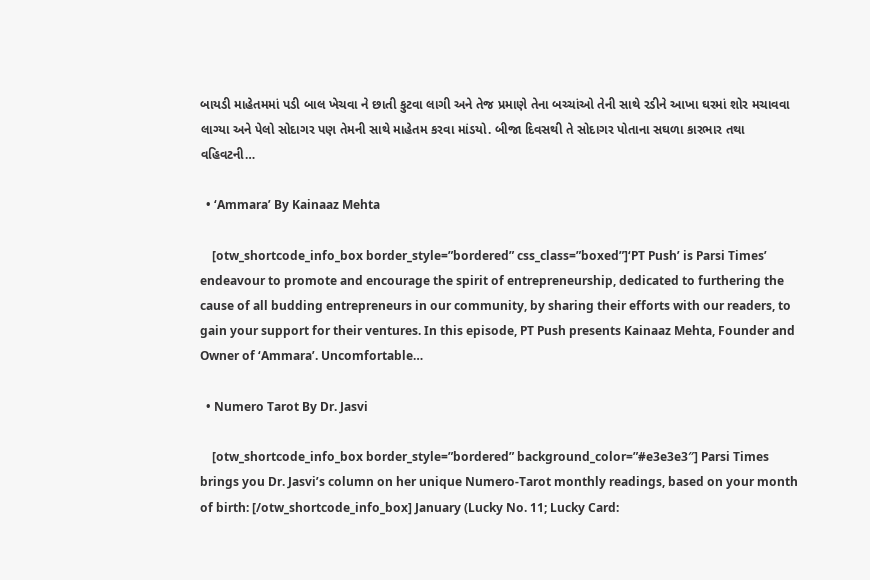બાયડી માહેતમમાં પડી બાલ ખેચવા ને છાતી કુટવા લાગી અને તેજ પ્રમાણે તેના બચ્ચાંઓ તેની સાથે રડીને આખા ઘરમાં શોર મચાવવા લાગ્યા અને પેલો સોદાગર પણ તેમની સાથે માહેતમ કરવા માંડયો. બીજા દિવસથી તે સોદાગર પોતાના સઘળા કારભાર તથા વહિવટની…

  • ‘Ammara’ By Kainaaz Mehta

    [otw_shortcode_info_box border_style=”bordered” css_class=”boxed”]‘PT Push’ is Parsi Times’ endeavour to promote and encourage the spirit of entrepreneurship, dedicated to furthering the cause of all budding entrepreneurs in our community, by sharing their efforts with our readers, to gain your support for their ventures. In this episode, PT Push presents Kainaaz Mehta, Founder and Owner of ‘Ammara’. Uncomfortable…

  • Numero Tarot By Dr. Jasvi

    [otw_shortcode_info_box border_style=”bordered” background_color=”#e3e3e3″] Parsi Times brings you Dr. Jasvi’s column on her unique Numero-Tarot monthly readings, based on your month of birth: [/otw_shortcode_info_box] January (Lucky No. 11; Lucky Card: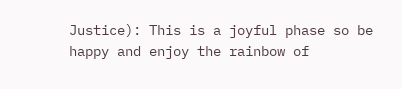Justice): This is a joyful phase so be happy and enjoy the rainbow of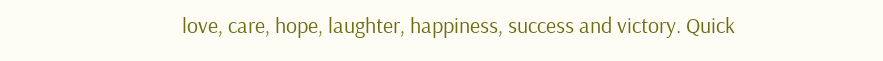love, care, hope, laughter, happiness, success and victory. Quick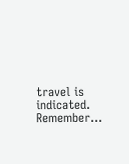travel is indicated. Remember…